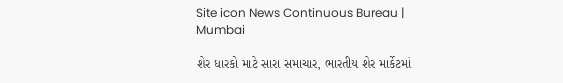Site icon News Continuous Bureau | Mumbai

શેર ધારકો માટે સારા સમાચાર, ભારતીય શેર માર્કેટમાં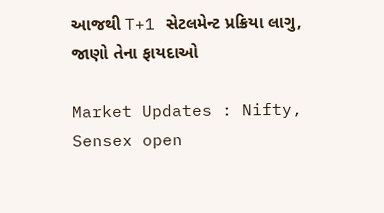આજથી T+1 સેટલમેન્ટ પ્રક્રિયા લાગુ, જાણો તેના ફાયદાઓ

Market Updates : Nifty, Sensex open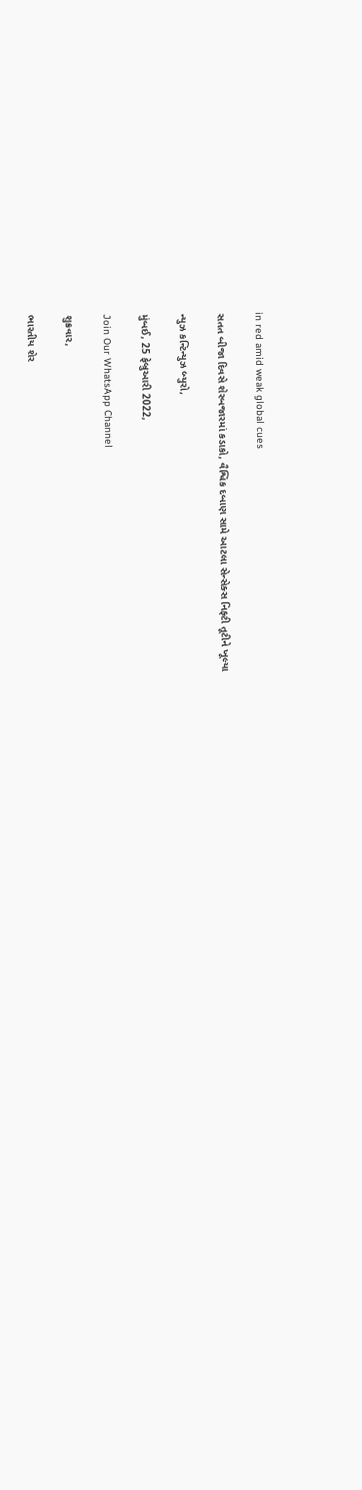in red amid weak global cues

સતત બીજા દિવસે શેરબજારમાં કડાકો, વૈશ્વિક દબાણ સામે આટલા સેન્સેક્સ નિફ્ટી તૂટીને ખૂલ્યા

ન્યુઝ કન્ટિન્યુઝ બ્યુરો,

મુંબઈ, 25 ફેબ્રુઆરી 2022,

Join Our WhatsApp Channel

શુક્રવાર,

ભારતીય શેર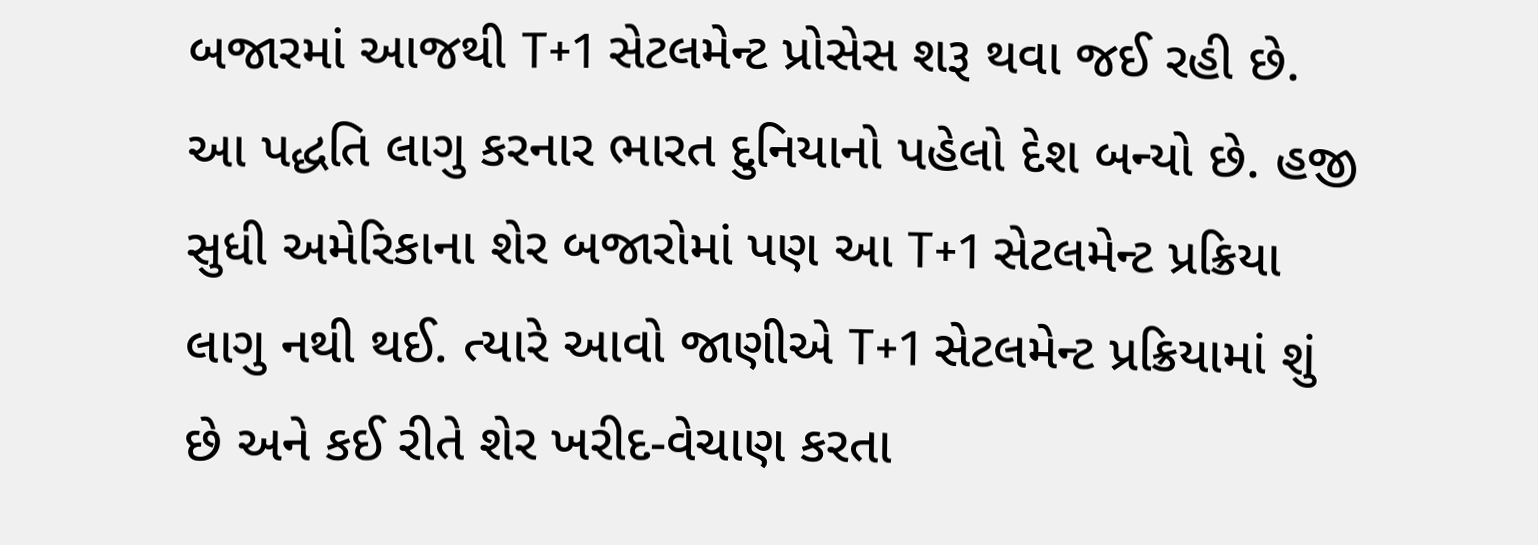બજારમાં આજથી T+1 સેટલમેન્ટ પ્રોસેસ શરૂ થવા જઈ રહી છે. આ પદ્ધતિ લાગુ કરનાર ભારત દુનિયાનો પહેલો દેશ બન્યો છે. હજી સુધી અમેરિકાના શેર બજારોમાં પણ આ T+1 સેટલમેન્ટ પ્રક્રિયા લાગુ નથી થઈ. ત્યારે આવો જાણીએ T+1 સેટલમેન્ટ પ્રક્રિયામાં શું છે અને કઈ રીતે શેર ખરીદ-વેચાણ કરતા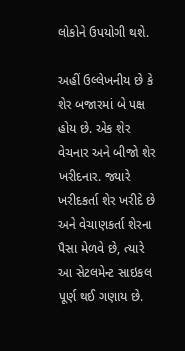લોકોને ઉપયોગી થશે.

અહીં ઉલ્લેખનીય છે કે શેર બજારમાં બે પક્ષ હોય છે. એક શેર વેચનાર અને બીજો શેર ખરીદનાર. જ્યારે ખરીદકર્તા શેર ખરીદે છે અને વેચાણકર્તા શેરના પૈસા મેળવે છે, ત્યારે આ સેટલમેન્ટ સાઇકલ પૂર્ણ થઈ ગણાય છે.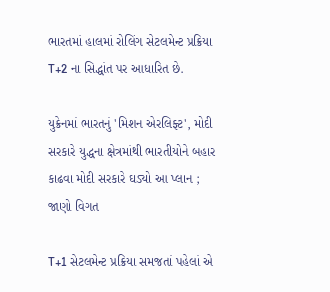ભારતમાં હાલમાં રોલિંગ સેટલમેન્ટ પ્રક્રિયા  T+2 ના સિદ્ધાંત પર આધારિત છે.

યુક્રેનમાં ભારતનું 'મિશન એરલિફ્ટ', મોદી સરકારે યુદ્ધના ક્ષેત્રમાંથી ભારતીયોને બહાર કાઢવા મોદી સરકારે ઘડ્યો આ પ્લાન ; જાણો વિગત

T+1 સેટલમેન્ટ પ્રક્રિયા સમજતાં પહેલાં એ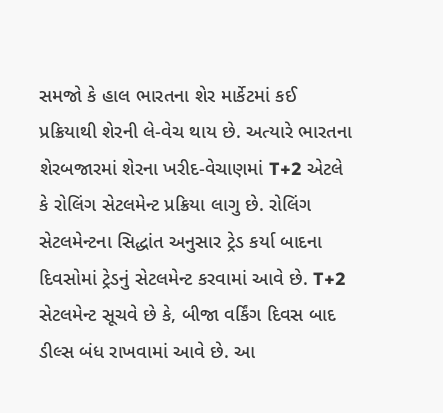સમજો કે હાલ ભારતના શેર માર્કેટમાં કઈ પ્રક્રિયાથી શેરની લે-વેચ થાય છે. અત્યારે ભારતના શેરબજારમાં શેરના ખરીદ-વેચાણમાં T+2 એટલે કે રોલિંગ સેટલમેન્ટ પ્રક્રિયા લાગુ છે. રોલિંગ સેટલમેન્ટના સિદ્ધાંત અનુસાર ટ્રેડ કર્યા બાદના દિવસોમાં ટ્રેડનું સેટલમેન્ટ કરવામાં આવે છે. T+2 સેટલમેન્ટ સૂચવે છે કે, બીજા વર્કિંગ દિવસ બાદ ડીલ્સ બંધ રાખવામાં આવે છે. આ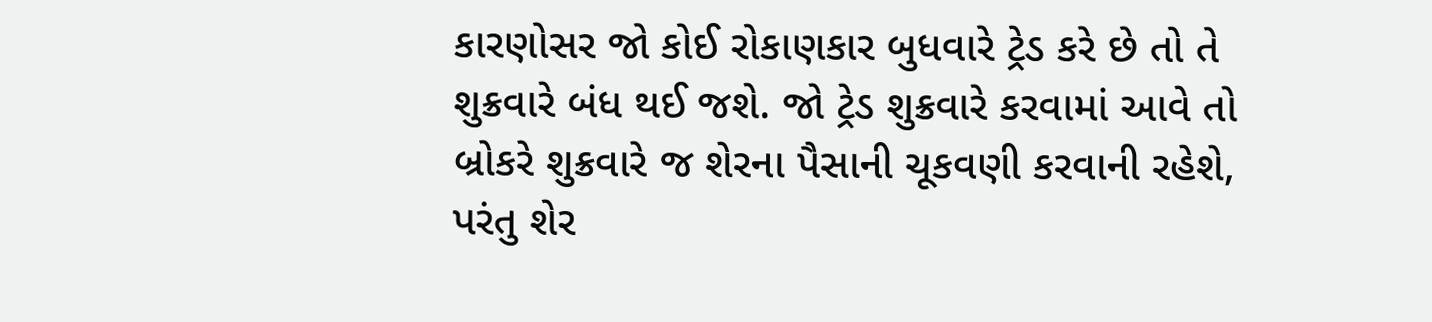કારણોસર જો કોઈ રોકાણકાર બુધવારે ટ્રેડ કરે છે તો તે શુક્રવારે બંધ થઈ જશે. જો ટ્રેડ શુક્રવારે કરવામાં આવે તો બ્રોકરે શુક્રવારે જ શેરના પૈસાની ચૂકવણી કરવાની રહેશે, પરંતુ શેર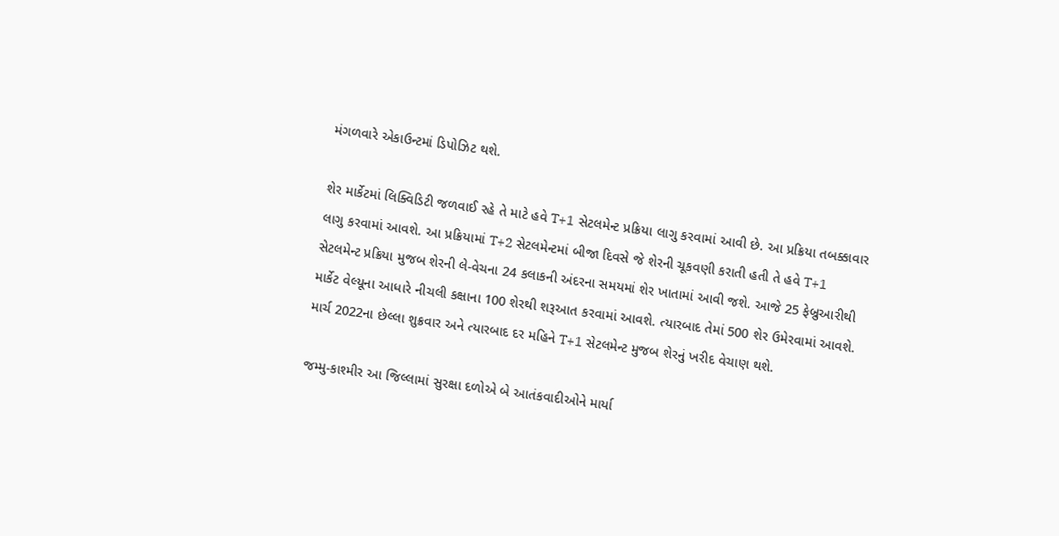મંગળવારે એકાઉન્ટમાં ડિપોઝિટ થશે.

શેર માર્કેટમાં લિક્વિડિટી જળવાઈ રહે તે માટે હવે T+1 સેટલમેન્ટ પ્રક્રિયા લાગુ કરવામાં આવી છે. આ પ્રક્રિયા તબક્કાવાર લાગુ કરવામાં આવશે. આ પ્રક્રિયામાં T+2 સેટલમેન્ટમાં બીજા દિવસે જે શેરની ચૂકવણી કરાતી હતી તે હવે T+1 સેટલમેન્ટ પ્રક્રિયા મુજબ શેરની લે-વેચના 24 કલાકની અંદરના સમયમાં શેર ખાતામાં આવી જશે. આજે 25 ફેબ્રુઆરીથી માર્કેટ વેલ્યૂના આધારે નીચલી કક્ષાના 100 શેરથી શરૂઆત કરવામાં આવશે. ત્યારબાદ તેમાં 500 શેર ઉમેરવામાં આવશે. માર્ચ 2022ના છેલ્લા શુક્રવાર અને ત્યારબાદ દર મહિને T+1 સેટલમેન્ટ મુજબ શેરનું ખરીદ વેચાણ થશે.

જમ્મુ-કાશ્મીર આ જિલ્લામાં સુરક્ષા દળોએ બે આતંકવાદીઓને માર્યા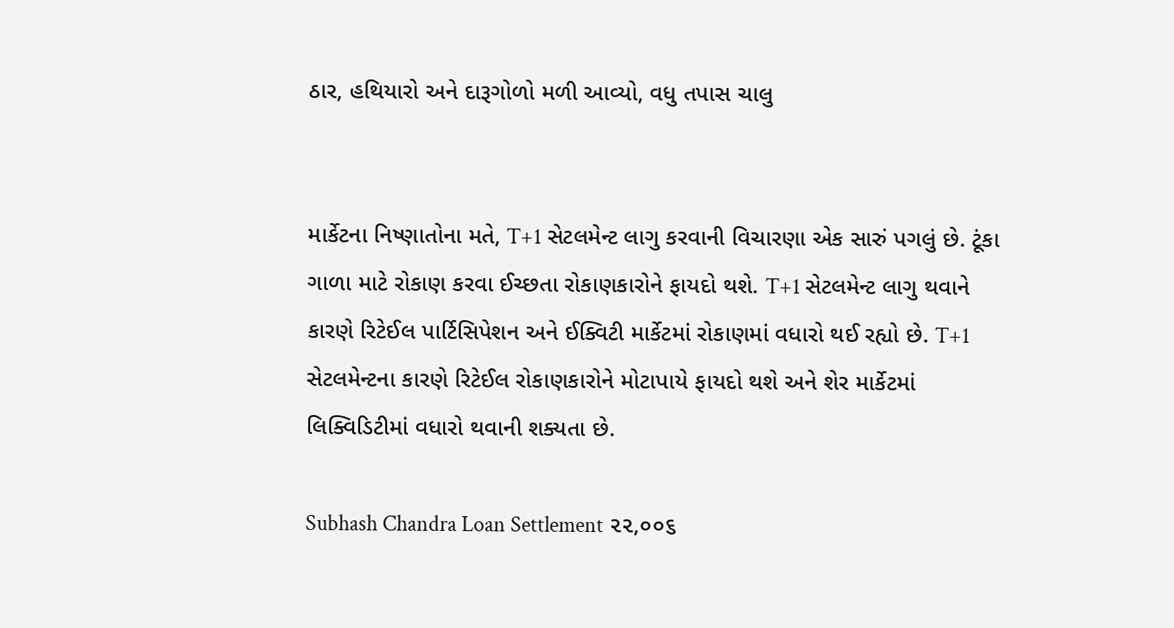ઠાર, હથિયારો અને દારૂગોળો મળી આવ્યો, વધુ તપાસ ચાલુ


માર્કેટના નિષ્ણાતોના મતે, T+1 સેટલમેન્ટ લાગુ કરવાની વિચારણા એક સારું પગલું છે. ટૂંકા ગાળા માટે રોકાણ કરવા ઈચ્છતા રોકાણકારોને ફાયદો થશે. T+1 સેટલમેન્ટ લાગુ થવાને કારણે રિટેઈલ પાર્ટિસિપેશન અને ઈક્વિટી માર્કેટમાં રોકાણમાં વધારો થઈ રહ્યો છે. T+1 સેટલમેન્ટના કારણે રિટેઈલ રોકાણકારોને મોટાપાયે ફાયદો થશે અને શેર માર્કેટમાં લિક્વિડિટીમાં વધારો થવાની શક્યતા છે.

Subhash Chandra Loan Settlement ૨૨,૦૦૬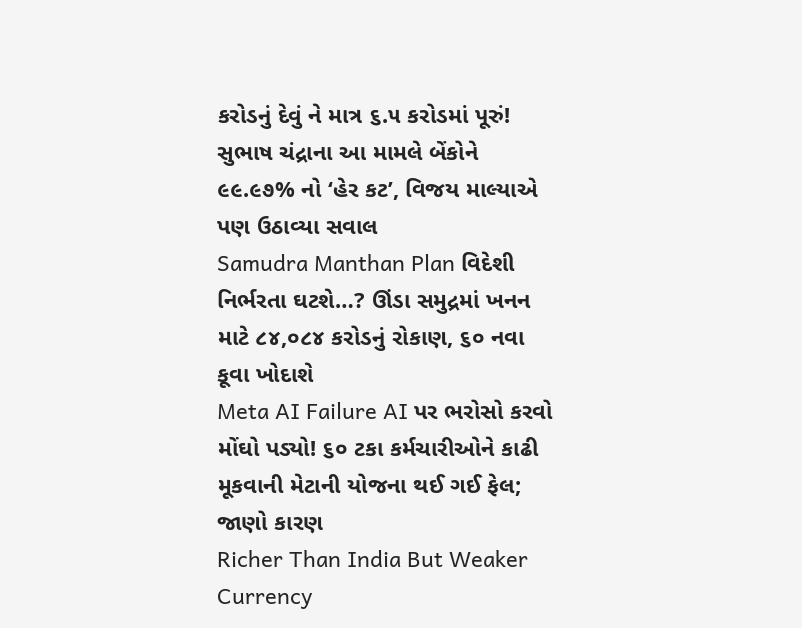કરોડનું દેવું ને માત્ર ૬.૫ કરોડમાં પૂરું! સુભાષ ચંદ્રાના આ મામલે બેંકોને ૯૯.૯૭% નો ‘હેર કટ’, વિજય માલ્યાએ પણ ઉઠાવ્યા સવાલ
Samudra Manthan Plan વિદેશી નિર્ભરતા ઘટશે…? ઊંડા સમુદ્રમાં ખનન માટે ૮૪,૦૮૪ કરોડનું રોકાણ, ૬૦ નવા કૂવા ખોદાશે
Meta AI Failure AI પર ભરોસો કરવો મોંઘો પડ્યો! ૬૦ ટકા કર્મચારીઓને કાઢી મૂકવાની મેટાની યોજના થઈ ગઈ ફેલ; જાણો કારણ
Richer Than India But Weaker Currency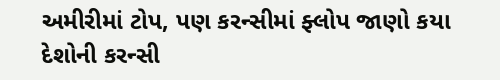અમીરીમાં ટોપ, પણ કરન્સીમાં ફ્લોપ જાણો કયા દેશોની કરન્સી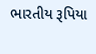ભારતીય રૂપિયા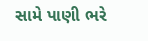સામે પાણી ભરે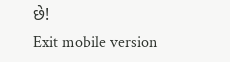છે!
Exit mobile version